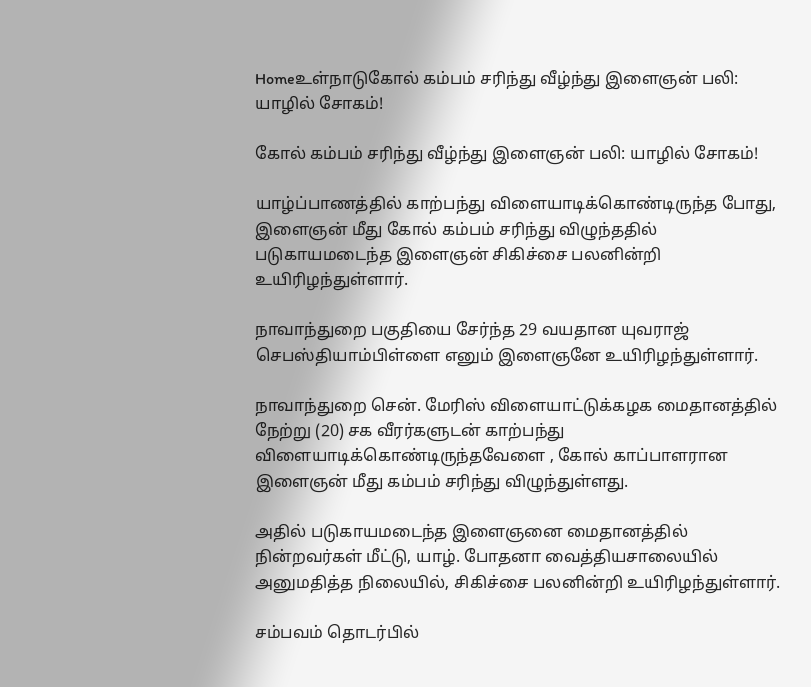Homeஉள்நாடுகோல் கம்பம் சரிந்து வீழ்ந்து இளைஞன் பலி: யாழில் சோகம்!

கோல் கம்பம் சரிந்து வீழ்ந்து இளைஞன் பலி: யாழில் சோகம்!

யாழ்ப்பாணத்தில் காற்பந்து விளையாடிக்கொண்டிருந்த போது, இளைஞன் மீது கோல் கம்பம் சரிந்து விழுந்ததில் படுகாயமடைந்த இளைஞன் சிகிச்சை பலனின்றி உயிரிழந்துள்ளார்.

நாவாந்துறை பகுதியை சேர்ந்த 29 வயதான யுவராஜ் செபஸ்தியாம்பிள்ளை எனும் இளைஞனே உயிரிழந்துள்ளார்.

நாவாந்துறை சென். மேரிஸ் விளையாட்டுக்கழக மைதானத்தில் நேற்று (20) சக வீரர்களுடன் காற்பந்து விளையாடிக்கொண்டிருந்தவேளை , கோல் காப்பாளரான இளைஞன் மீது கம்பம் சரிந்து விழுந்துள்ளது.

அதில் படுகாயமடைந்த இளைஞனை மைதானத்தில் நின்றவர்கள் மீட்டு, யாழ். போதனா வைத்தியசாலையில் அனுமதித்த நிலையில், சிகிச்சை பலனின்றி உயிரிழந்துள்ளார்.

சம்பவம் தொடர்பில்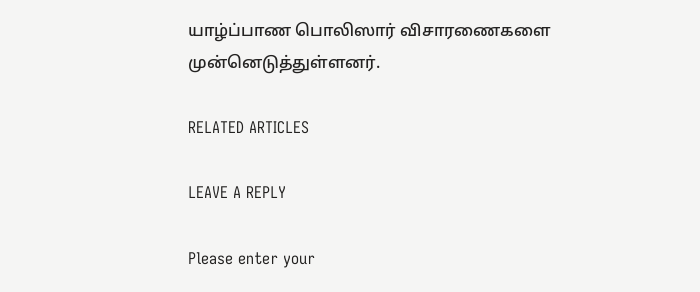யாழ்ப்பாண பொலிஸார் விசாரணைகளை முன்னெடுத்துள்ளனர்.

RELATED ARTICLES

LEAVE A REPLY

Please enter your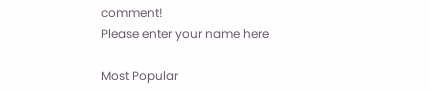comment!
Please enter your name here

Most Popular